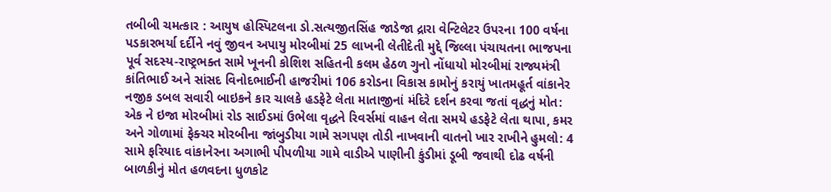તબીબી ચમત્કાર : આયુષ હોસ્પિટલના ડો.સત્યજીતસિંહ જાડેજા દ્રારા વેન્ટિલેટર ઉપરના 100 વર્ષના પડકારભર્યા દર્દીને નવું જીવન અપાયુ મોરબીમાં 25 લાખની લેતીદેતી મુદ્દે જિલ્લા પંચાયતના ભાજપના પૂર્વ સદસ્ય-રાષ્ટ્રભક્ત સામે ખૂનની કોશિશ સહિતની કલમ હેઠળ ગુનો નોંધાયો મોરબીમાં રાજ્યમંત્રી કાંતિભાઈ અને સાંસદ વિનોદભાઈની હાજરીમાં 106 કરોડના વિકાસ કામોનું કરાયું ખાતમહૂર્ત વાંકાનેર નજીક ડબલ સવારી બાઇકને કાર ચાલકે હડફેટે લેતા માતાજીનાં મંદિરે દર્શન કરવા જતાં વૃદ્ધનું મોત: એક ને ઇજા મોરબીમાં રોડ સાઈડમાં ઉભેલા વૃદ્ધને રિવર્સમાં વાહન લેતા સમયે હડફેટે લેતા થાપા, કમર અને ગોળામાં ફેક્ચર મોરબીના જાંબુડીયા ગામે સગપણ તોડી નાખવાની વાતનો ખાર રાખીને હુમલો: 4 સામે ફરિયાદ વાંકાનેરના અગાભી પીપળીયા ગામે વાડીએ પાણીની કુંડીમાં ડૂબી જવાથી દોઢ વર્ષની બાળકીનું મોત હળવદના ધુળકોટ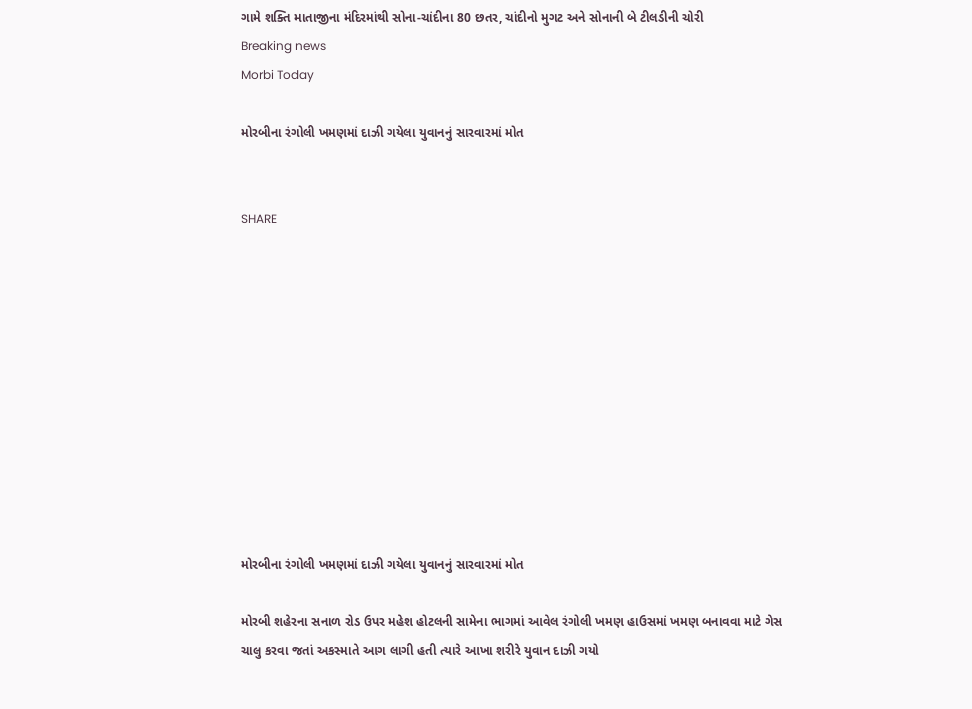ગામે શક્તિ માતાજીના મંદિરમાંથી સોના-ચાંદીના 80 છતર, ચાંદીનો મુગટ અને સોનાની બે ટીલડીની ચોરી
Breaking news
Morbi Today

મોરબીના રંગોલી ખમણમાં દાઝી ગયેલા યુવાનનું સારવારમાં મોત


SHARE











મોરબીના રંગોલી ખમણમાં દાઝી ગયેલા યુવાનનું સારવારમાં મોત

મોરબી શહેરના સનાળ રોડ ઉપર મહેશ હોટલની સામેના ભાગમાં આવેલ રંગોલી ખમણ હાઉસમાં ખમણ બનાવવા માટે ગેસ ચાલુ કરવા જતાં અકસ્માતે આગ લાગી હતી ત્યારે આખા શરીરે યુવાન દાઝી ગયો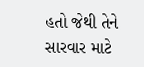હતો જેથી તેને સારવાર માટે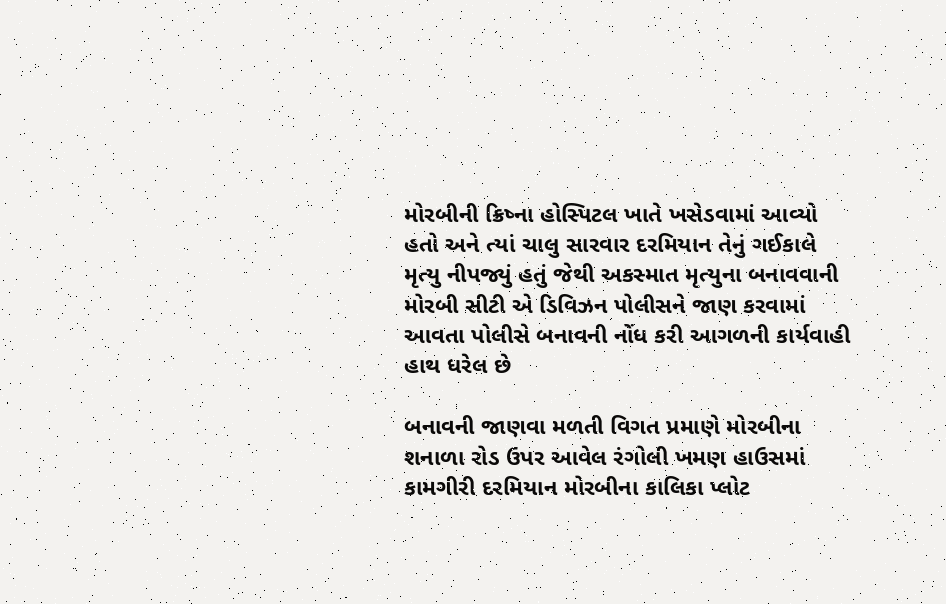મોરબીની ક્રિષ્ના હોસ્પિટલ ખાતે ખસેડવામાં આવ્યો હતો અને ત્યાં ચાલુ સારવાર દરમિયાન તેનું ગઈકાલે મૃત્યુ નીપજ્યું હતું જેથી અકસ્માત મૃત્યુના બનાવવાની મોરબી સીટી એ ડિવિઝન પોલીસને જાણ કરવામાં આવતા પોલીસે બનાવની નોંધ કરી આગળની કાર્યવાહી હાથ ધરેલ છે

બનાવની જાણવા મળતી વિગત પ્રમાણે મોરબીના શનાળા રોડ ઉપર આવેલ રંગોલી ખમણ હાઉસમાં કામગીરી દરમિયાન મોરબીના કાલિકા પ્લોટ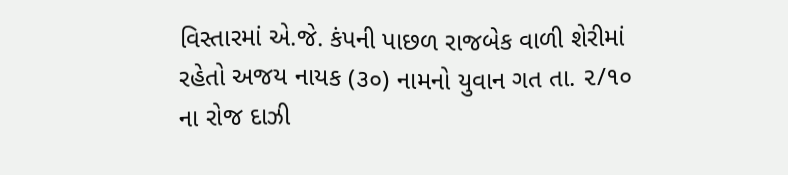વિસ્તારમાં એ.જે. કંપની પાછળ રાજબેક વાળી શેરીમાં રહેતો અજય નાયક (૩૦) નામનો યુવાન ગત તા. ૨/૧૦ ના રોજ દાઝી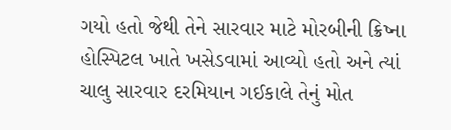ગયો હતો જેથી તેને સારવાર માટે મોરબીની ક્રિષ્ના હોસ્પિટલ ખાતે ખસેડવામાં આવ્યો હતો અને ત્યાં ચાલુ સારવાર દરમિયાન ગઈકાલે તેનું મોત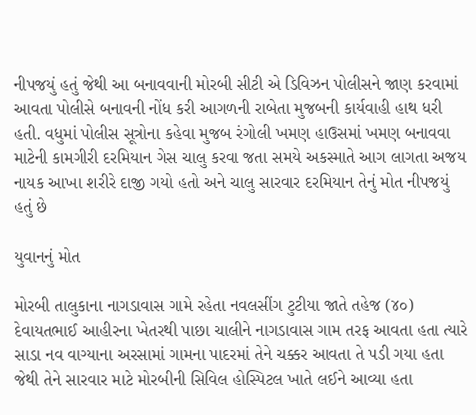નીપજયું હતું જેથી આ બનાવવાની મોરબી સીટી એ ડિવિઝન પોલીસને જાણ કરવામાં આવતા પોલીસે બનાવની નોંધ કરી આગળની રાબેતા મુજબની કાર્યવાહી હાથ ધરી હતી. વધુમાં પોલીસ સૂત્રોના કહેવા મુજબ રંગોલી ખમણ હાઉસમાં ખમણ બનાવવા માટેની કામગીરી દરમિયાન ગેસ ચાલુ કરવા જતા સમયે અકસ્માતે આગ લાગતા અજય નાયક આખા શરીરે દાજી ગયો હતો અને ચાલુ સારવાર દરમિયાન તેનું મોત નીપજયું હતું છે

યુવાનનું મોત

મોરબી તાલુકાના નાગડાવાસ ગામે રહેતા નવલસીંગ ટુટીયા જાતે તહેજ (૪૦) દેવાયતભાઈ આહીરના ખેતરથી પાછા ચાલીને નાગડાવાસ ગામ તરફ આવતા હતા ત્યારે સાડા નવ વાગ્યાના અરસામાં ગામના પાદરમાં તેને ચક્કર આવતા તે પડી ગયા હતા જેથી તેને સારવાર માટે મોરબીની સિવિલ હોસ્પિટલ ખાતે લઈને આવ્યા હતા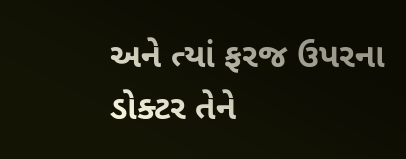અને ત્યાં ફરજ ઉપરના ડોક્ટર તેને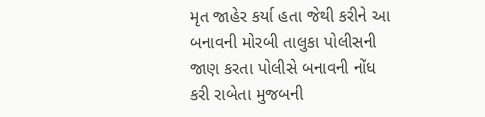મૃત જાહેર કર્યા હતા જેથી કરીને આ બનાવની મોરબી તાલુકા પોલીસની જાણ કરતા પોલીસે બનાવની નોંધ કરી રાબેતા મુજબની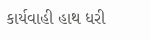કાર્યવાહી હાથ ધરી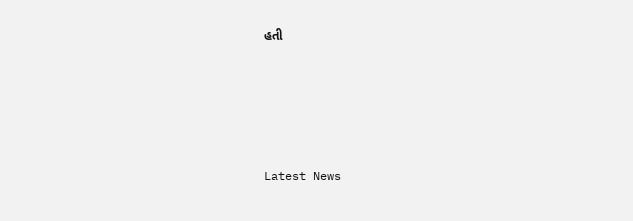હતી






Latest News